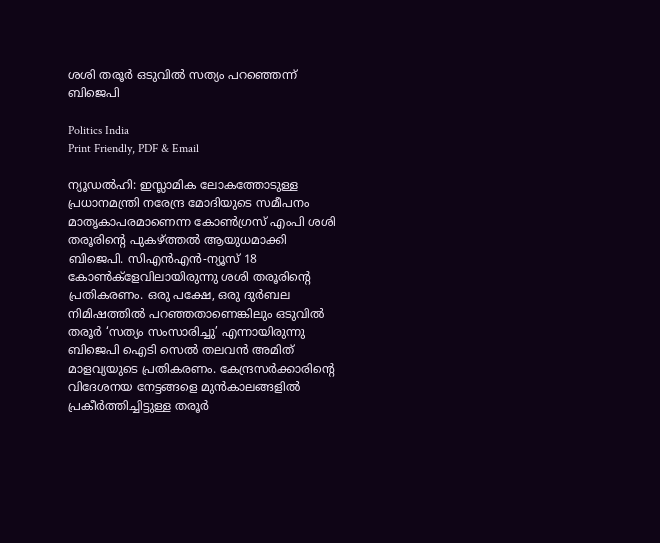ശശി തരൂർ ഒടുവിൽ സത്യം പറഞ്ഞെന്ന് ബിജെപി

Politics India
Print Friendly, PDF & Email

ന്യൂഡൽഹി: ഇസ്ലാമിക ലോകത്തോടുള്ള പ്രധാനമന്ത്രി നരേന്ദ്ര മോദിയുടെ സമീപനം മാതൃകാപരമാണെന്ന കോൺഗ്രസ് എംപി ശശി തരൂരിന്റെ പുകഴ്ത്തൽ ആയുധമാക്കി ബിജെപി. സിഎൻഎൻ-ന്യൂസ് 18 കോൺക്‌ളേവിലായിരുന്നു ശശി തരൂരിന്റെ പ്രതികരണം. ഒരു പക്ഷേ, ഒരു ദുർബല നിമിഷത്തിൽ പറഞ്ഞതാണെങ്കിലും ഒടുവിൽ തരൂർ ‘സത്യം സംസാരിച്ചു’ എന്നായിരുന്നു ബിജെപി ഐടി സെൽ തലവൻ അമിത് മാളവ്യയുടെ പ്രതികരണം. കേന്ദ്രസർക്കാരിന്റെ വിദേശനയ നേട്ടങ്ങളെ മുൻകാലങ്ങളിൽ പ്രകീർത്തിച്ചിട്ടുള്ള തരൂർ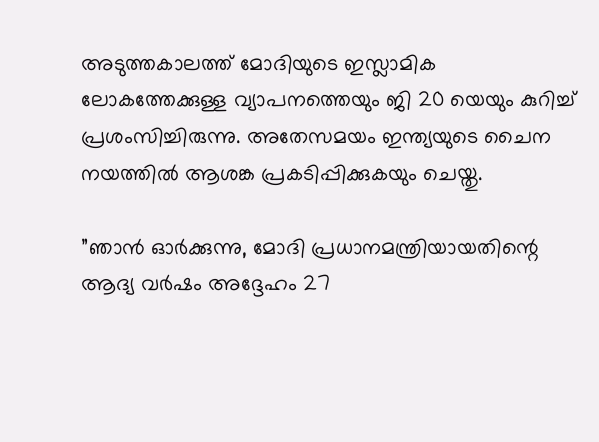അടുത്തകാലത്ത് മോദിയുടെ ഇസ്ലാമിക ലോകത്തേക്കുള്ള വ്യാപനത്തെയും ജി 20 യെയും കുറിച്ച്‌ പ്രശംസിച്ചിരുന്നു. അതേസമയം ഇന്ത്യയുടെ ചൈന നയത്തിൽ ആശങ്ക പ്രകടിപ്പിക്കുകയും ചെയ്തു.

”ഞാൻ ഓർക്കുന്നു, മോദി പ്രധാനമന്ത്രിയായതിന്റെ ആദ്യ വർഷം അദ്ദേഹം 27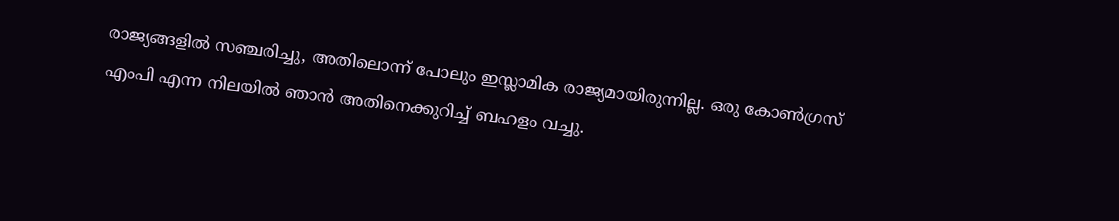രാജ്യങ്ങളിൽ സഞ്ചരിച്ചു, അതിലൊന്ന് പോലും ഇസ്ലാമിക രാജ്യമായിരുന്നില്ല. ഒരു കോൺഗ്രസ് എംപി എന്ന നിലയിൽ ഞാൻ അതിനെക്കുറിച്ച്‌ ബഹളം വച്ചു.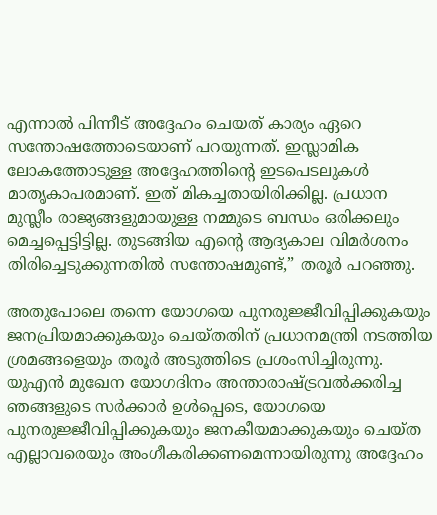എന്നാൽ പിന്നീട് അദ്ദേഹം ചെയത് കാര്യം ഏറെ സന്തോഷത്തോടെയാണ് പറയുന്നത്. ഇസ്ലാമിക ലോകത്തോടുള്ള അദ്ദേഹത്തിന്റെ ഇടപെടലുകൾ മാതൃകാപരമാണ്. ഇത് മികച്ചതായിരിക്കില്ല. പ്രധാന മുസ്ലീം രാജ്യങ്ങളുമായുള്ള നമ്മുടെ ബന്ധം ഒരിക്കലും മെച്ചപ്പെട്ടിട്ടില്ല. തുടങ്ങിയ എന്റെ ആദ്യകാല വിമർശനം തിരിച്ചെടുക്കുന്നതിൽ സന്തോഷമുണ്ട്,” തരൂർ പറഞ്ഞു.

അതുപോലെ തന്നെ യോഗയെ പുനരുജ്ജീവിപ്പിക്കുകയും ജനപ്രിയമാക്കുകയും ചെയ്തതിന് പ്രധാനമന്ത്രി നടത്തിയ ശ്രമങ്ങളെയും തരൂർ അടുത്തിടെ പ്രശംസിച്ചിരുന്നു. യുഎൻ മുഖേന യോഗദിനം അന്താരാഷ്ട്രവൽക്കരിച്ച ഞങ്ങളുടെ സർക്കാർ ഉൾപ്പെടെ, യോഗയെ പുനരുജ്ജീവിപ്പിക്കുകയും ജനകീയമാക്കുകയും ചെയ്ത എല്ലാവരെയും അംഗീകരിക്കണമെന്നായിരുന്നു അദ്ദേഹം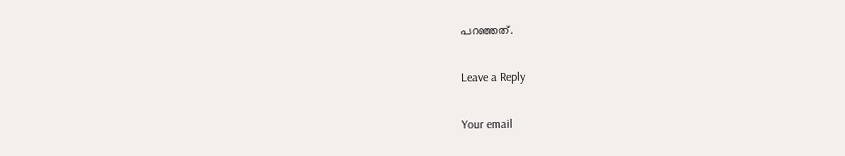പറഞ്ഞത്.

Leave a Reply

Your email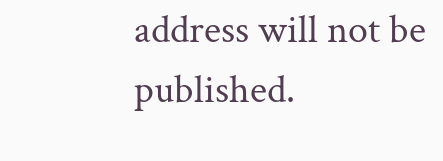address will not be published.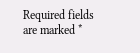Required fields are marked *